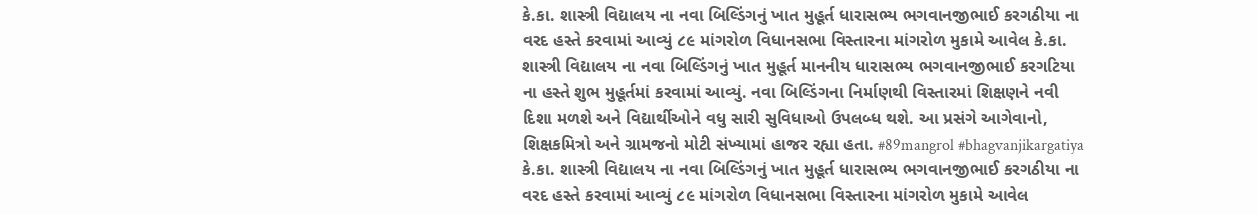કે.કા. શાસ્ત્રી વિદ્યાલય ના નવા બિલ્ડિંગનું ખાત મુહૂર્ત ધારાસભ્ય ભગવાનજીભાઈ કરગઠીયા ના વરદ હસ્તે કરવામાં આવ્યું ૮૯ માંગરોળ વિધાનસભા વિસ્તારના માંગરોળ મુકામે આવેલ કે.કા. શાસ્ત્રી વિદ્યાલય ના નવા બિલ્ડિંગનું ખાત મુહૂર્ત માનનીય ધારાસભ્ય ભગવાનજીભાઈ કરગટિયા ના હસ્તે શુભ મુહૂર્તમાં કરવામાં આવ્યું. નવા બિલ્ડિંગના નિર્માણથી વિસ્તારમાં શિક્ષણને નવી દિશા મળશે અને વિદ્યાર્થીઓને વધુ સારી સુવિધાઓ ઉપલબ્ધ થશે. આ પ્રસંગે આગેવાનો, શિક્ષકમિત્રો અને ગ્રામજનો મોટી સંખ્યામાં હાજર રહ્યા હતા. #89mangrol #bhagvanjikargatiya કે.કા. શાસ્ત્રી વિદ્યાલય ના નવા બિલ્ડિંગનું ખાત મુહૂર્ત ધારાસભ્ય ભગવાનજીભાઈ કરગઠીયા ના વરદ હસ્તે કરવામાં આવ્યું ૮૯ માંગરોળ વિધાનસભા વિસ્તારના માંગરોળ મુકામે આવેલ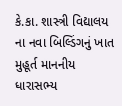કે.કા. શાસ્ત્રી વિદ્યાલય ના નવા બિલ્ડિંગનું ખાત મુહૂર્ત માનનીય ધારાસભ્ય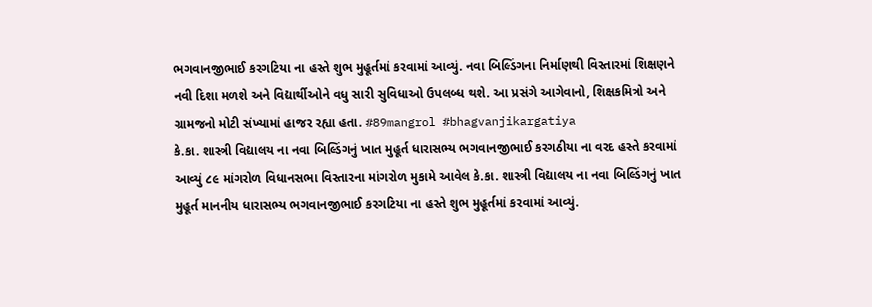ભગવાનજીભાઈ કરગટિયા ના હસ્તે શુભ મુહૂર્તમાં કરવામાં આવ્યું. નવા બિલ્ડિંગના નિર્માણથી વિસ્તારમાં શિક્ષણને નવી દિશા મળશે અને વિદ્યાર્થીઓને વધુ સારી સુવિધાઓ ઉપલબ્ધ થશે. આ પ્રસંગે આગેવાનો, શિક્ષકમિત્રો અને ગ્રામજનો મોટી સંખ્યામાં હાજર રહ્યા હતા. #89mangrol #bhagvanjikargatiya
કે.કા. શાસ્ત્રી વિદ્યાલય ના નવા બિલ્ડિંગનું ખાત મુહૂર્ત ધારાસભ્ય ભગવાનજીભાઈ કરગઠીયા ના વરદ હસ્તે કરવામાં આવ્યું ૮૯ માંગરોળ વિધાનસભા વિસ્તારના માંગરોળ મુકામે આવેલ કે.કા. શાસ્ત્રી વિદ્યાલય ના નવા બિલ્ડિંગનું ખાત મુહૂર્ત માનનીય ધારાસભ્ય ભગવાનજીભાઈ કરગટિયા ના હસ્તે શુભ મુહૂર્તમાં કરવામાં આવ્યું.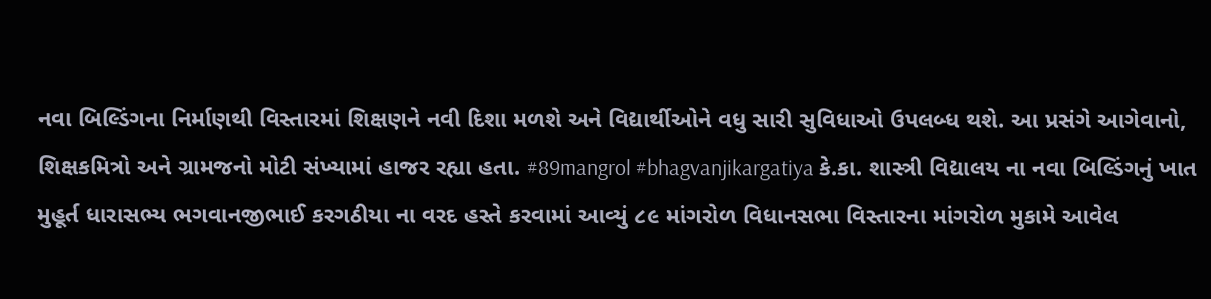નવા બિલ્ડિંગના નિર્માણથી વિસ્તારમાં શિક્ષણને નવી દિશા મળશે અને વિદ્યાર્થીઓને વધુ સારી સુવિધાઓ ઉપલબ્ધ થશે. આ પ્રસંગે આગેવાનો, શિક્ષકમિત્રો અને ગ્રામજનો મોટી સંખ્યામાં હાજર રહ્યા હતા. #89mangrol #bhagvanjikargatiya કે.કા. શાસ્ત્રી વિદ્યાલય ના નવા બિલ્ડિંગનું ખાત મુહૂર્ત ધારાસભ્ય ભગવાનજીભાઈ કરગઠીયા ના વરદ હસ્તે કરવામાં આવ્યું ૮૯ માંગરોળ વિધાનસભા વિસ્તારના માંગરોળ મુકામે આવેલ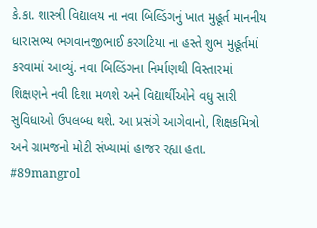કે.કા. શાસ્ત્રી વિદ્યાલય ના નવા બિલ્ડિંગનું ખાત મુહૂર્ત માનનીય ધારાસભ્ય ભગવાનજીભાઈ કરગટિયા ના હસ્તે શુભ મુહૂર્તમાં કરવામાં આવ્યું. નવા બિલ્ડિંગના નિર્માણથી વિસ્તારમાં શિક્ષણને નવી દિશા મળશે અને વિદ્યાર્થીઓને વધુ સારી સુવિધાઓ ઉપલબ્ધ થશે. આ પ્રસંગે આગેવાનો, શિક્ષકમિત્રો અને ગ્રામજનો મોટી સંખ્યામાં હાજર રહ્યા હતા. #89mangrol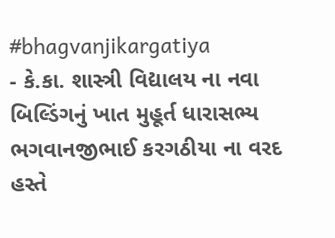#bhagvanjikargatiya
- કે.કા. શાસ્ત્રી વિદ્યાલય ના નવા બિલ્ડિંગનું ખાત મુહૂર્ત ધારાસભ્ય ભગવાનજીભાઈ કરગઠીયા ના વરદ હસ્તે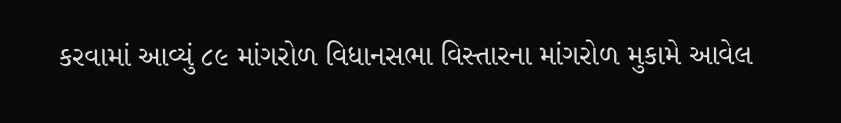કરવામાં આવ્યું ૮૯ માંગરોળ વિધાનસભા વિસ્તારના માંગરોળ મુકામે આવેલ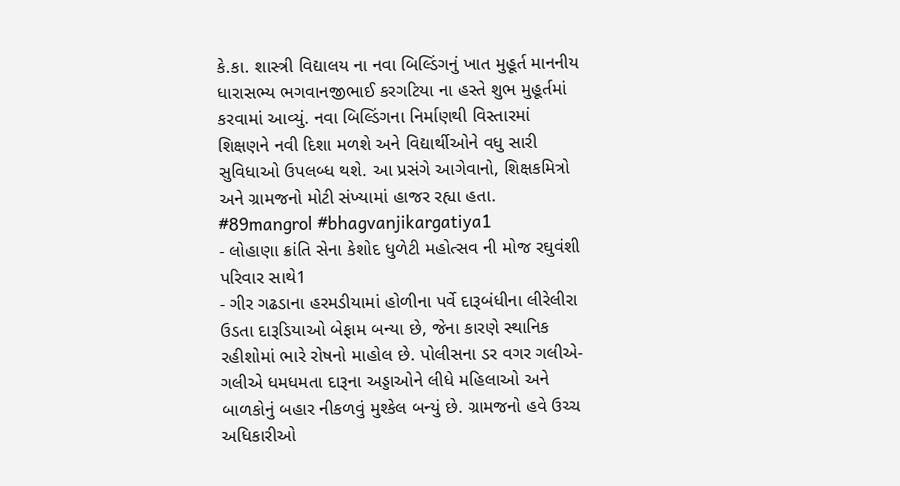કે.કા. શાસ્ત્રી વિદ્યાલય ના નવા બિલ્ડિંગનું ખાત મુહૂર્ત માનનીય ધારાસભ્ય ભગવાનજીભાઈ કરગટિયા ના હસ્તે શુભ મુહૂર્તમાં કરવામાં આવ્યું. નવા બિલ્ડિંગના નિર્માણથી વિસ્તારમાં શિક્ષણને નવી દિશા મળશે અને વિદ્યાર્થીઓને વધુ સારી સુવિધાઓ ઉપલબ્ધ થશે. આ પ્રસંગે આગેવાનો, શિક્ષકમિત્રો અને ગ્રામજનો મોટી સંખ્યામાં હાજર રહ્યા હતા. #89mangrol #bhagvanjikargatiya1
- લોહાણા ક્રાંતિ સેના કેશોદ ધુળેટી મહોત્સવ ની મોજ રઘુવંશી પરિવાર સાથે1
- ગીર ગઢડાના હરમડીયામાં હોળીના પર્વે દારૂબંધીના લીરેલીરા ઉડતા દારૂડિયાઓ બેફામ બન્યા છે, જેના કારણે સ્થાનિક રહીશોમાં ભારે રોષનો માહોલ છે. પોલીસના ડર વગર ગલીએ-ગલીએ ધમધમતા દારૂના અડ્ડાઓને લીધે મહિલાઓ અને બાળકોનું બહાર નીકળવું મુશ્કેલ બન્યું છે. ગ્રામજનો હવે ઉચ્ચ અધિકારીઓ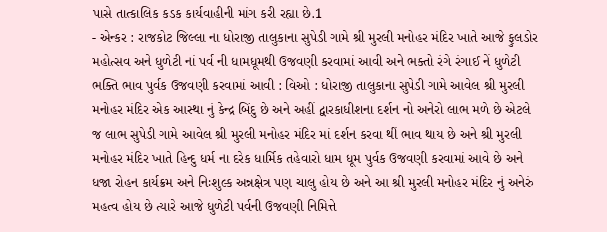પાસે તાત્કાલિક કડક કાર્યવાહીની માંગ કરી રહ્યા છે.1
- એન્કર : રાજકોટ જિલ્લા ના ધોરાજી તાલુકાના સુપેડી ગામે શ્રી મુરલી મનોહર મંદિર ખાતે આજે ફુલડોર મહોત્સવ અને ધુળેટી નાં પર્વ ની ધામધૂમથી ઉજવણી કરવામાં આવી અને ભક્તો રંગે રંગાઈ નેં ધુળેટી ભક્તિ ભાવ પુર્વક ઉજવણી કરવામાં આવી : વિઓ : ધોરાજી તાલુકાના સુપેડી ગામે આવેલ શ્રી મુરલી મનોહર મંદિર એક આસ્થા નું કેન્દ્ર બિંદુ છે અને અહીં દ્વારકાધીશના દર્શન નો અનેરો લાભ મળે છે એટલે જ લાભ સુપેડી ગામે આવેલ શ્રી મુરલી મનોહર મંદિર માં દર્શન કરવા થીં ભાવ થાય છે અને શ્રી મુરલી મનોહર મંદિર ખાતે હિન્દુ ધર્મ ના દરેક ધાર્મિક તહેવારો ધામ ધૂમ પુર્વક ઉજવણી કરવામાં આવે છે અને ધજા રોહન કાર્યક્રમ અને નિઃશુલ્ક અન્નક્ષેત્ર પણ ચાલુ હોય છે અને આ શ્રી મુરલી મનોહર મંદિર નું અનેરું મહત્વ હોય છે ત્યારે આજે ધુળેટી પર્વની ઉજવણી નિમિત્તે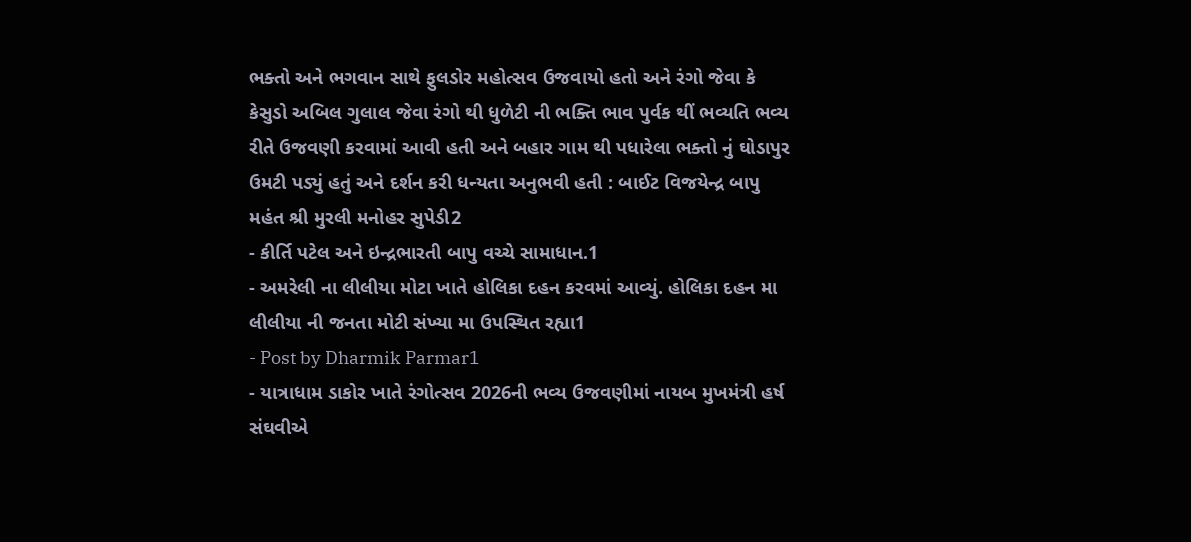ભક્તો અને ભગવાન સાથે ફુલડોર મહોત્સવ ઉજવાયો હતો અને રંગો જેવા કે કેસુડો અબિલ ગુલાલ જેવા રંગો થી ધુળેટી ની ભક્તિ ભાવ પુર્વક થીં ભવ્યતિ ભવ્ય રીતે ઉજવણી કરવામાં આવી હતી અને બહાર ગામ થી પધારેલા ભક્તો નું ઘોડાપુર ઉમટી પડ્યું હતું અને દર્શન કરી ધન્યતા અનુભવી હતી : બાઈટ વિજયેન્દ્ર બાપુ મહંત શ્રી મુરલી મનોહર સુપેડી2
- કીર્તિ પટેલ અને ઇન્દ્રભારતી બાપુ વચ્ચે સામાધાન.1
- અમરેલી ના લીલીયા મોટા ખાતે હોલિકા દહન કરવમાં આવ્યું. હોલિકા દહન મા લીલીયા ની જનતા મોટી સંખ્યા મા ઉપસ્થિત રહ્યા1
- Post by Dharmik Parmar1
- યાત્રાધામ ડાકોર ખાતે રંગોત્સવ 2026ની ભવ્ય ઉજવણીમાં નાયબ મુખમંત્રી હર્ષ સંઘવીએ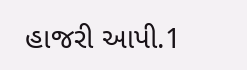હાજરી આપી.1